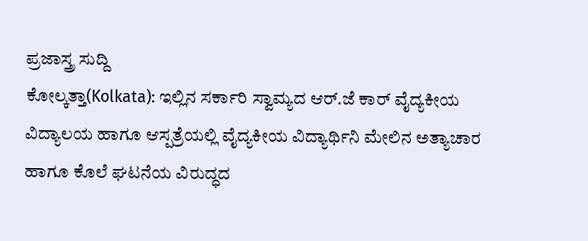ಪ್ರಜಾಸ್ತ್ರ ಸುದ್ದಿ
ಕೋಲ್ಕತ್ತಾ(Kolkata): ಇಲ್ಲಿನ ಸರ್ಕಾರಿ ಸ್ವಾಮ್ಯದ ಆರ್.ಜೆ ಕಾರ್ ವೈದ್ಯಕೀಯ ವಿದ್ಯಾಲಯ ಹಾಗೂ ಆಸ್ಪತ್ರೆಯಲ್ಲಿ ವೈದ್ಯಕೀಯ ವಿದ್ಯಾರ್ಥಿನಿ ಮೇಲಿನ ಅತ್ಯಾಚಾರ ಹಾಗೂ ಕೊಲೆ ಘಟನೆಯ ವಿರುದ್ಧದ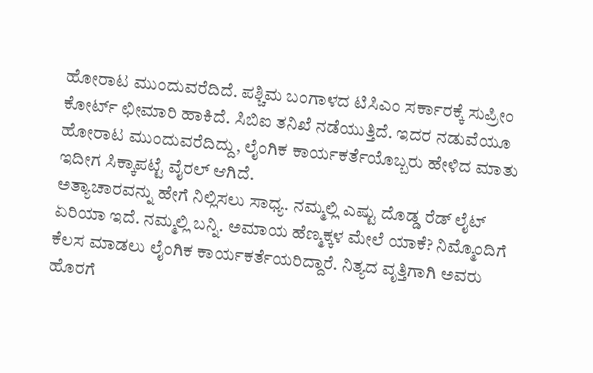ಹೋರಾಟ ಮುಂದುವರೆದಿದೆ. ಪಶ್ಚಿಮ ಬಂಗಾಳದ ಟಿಸಿಎಂ ಸರ್ಕಾರಕ್ಕೆ ಸುಪ್ರೀಂ ಕೋರ್ಟ್ ಛೀಮಾರಿ ಹಾಕಿದೆ. ಸಿಬಿಐ ತನಿಖೆ ನಡೆಯುತ್ತಿದೆ. ಇದರ ನಡುವೆಯೂ ಹೋರಾಟ ಮುಂದುವರೆದಿದ್ದು, ಲೈಂಗಿಕ ಕಾರ್ಯಕರ್ತೆಯೊಬ್ಬರು ಹೇಳಿದ ಮಾತು ಇದೀಗ ಸಿಕ್ಕಾಪಟ್ಟೆ ವೈರಲ್ ಆಗಿದೆ.
ಅತ್ಯಾಚಾರವನ್ನು ಹೇಗೆ ನಿಲ್ಲಿಸಲು ಸಾಧ್ಯ. ನಮ್ಮಲ್ಲಿ ಎಷ್ಟು ದೊಡ್ಡ ರೆಡ್ ಲೈಟ್ ಏರಿಯಾ ಇದೆ. ನಮ್ಮಲ್ಲಿ ಬನ್ನಿ. ಅಮಾಯ ಹೆಣ್ಮಕ್ಕಳ ಮೇಲೆ ಯಾಕೆ? ನಿಮ್ಮೊಂದಿಗೆ ಕೆಲಸ ಮಾಡಲು ಲೈಂಗಿಕ ಕಾರ್ಯಕರ್ತೆಯರಿದ್ದಾರೆ. ನಿತ್ಯದ ವೃತ್ತಿಗಾಗಿ ಅವರು ಹೊರಗೆ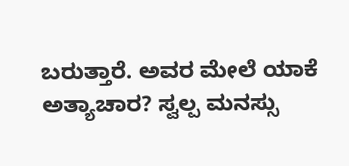ಬರುತ್ತಾರೆ. ಅವರ ಮೇಲೆ ಯಾಕೆ ಅತ್ಯಾಚಾರ? ಸ್ವಲ್ಪ ಮನಸ್ಸು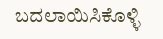ಬದಲಾಯಿಸಿಕೊಳ್ಳಿ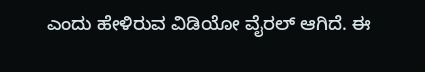ಎಂದು ಹೇಳಿರುವ ವಿಡಿಯೋ ವೈರಲ್ ಆಗಿದೆ. ಈ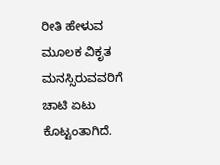ರೀತಿ ಹೇಳುವ ಮೂಲಕ ವಿಕೃತ ಮನಸ್ಸಿರುವವರಿಗೆ ಚಾಟಿ ಏಟು ಕೊಟ್ಟಂತಾಗಿದೆ.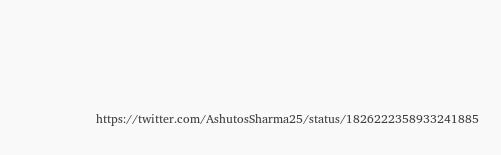https://twitter.com/AshutosSharma25/status/1826222358933241885